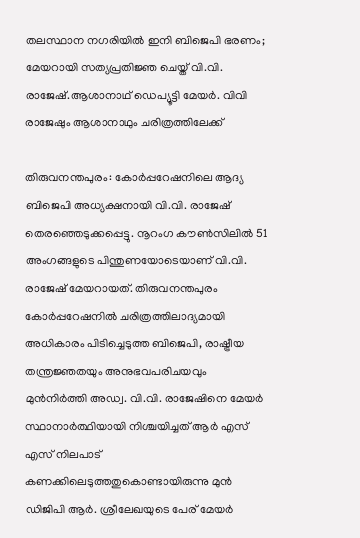തലസ്ഥാന നഗരിയിൽ ഇനി ബിജെപി ഭരണം; മേയറായി സത്യപ്രതിജ്ഞ ചെയ്ത് വി.വി. രാജേഷ്.ആശാനാഥ് ഡെപ്യൂട്ടി മേയര്‍. വിവി രാജേഷും ആശാനാഥും ചരിത്രത്തിലേക്ക്

തിരുവനന്തപുരം: കോർപ്പറേഷനിലെ ആദ്യ ബിജെപി അധ്യക്ഷനായി വി.വി. രാജേഷ് തെരഞ്ഞെടുക്കപ്പെട്ടു. നൂറംഗ കൗൺസിലിൽ 51 അംഗങ്ങളുടെ പിന്തുണയോടെയാണ് വി.വി. രാജേഷ് മേയറായത്. തിരുവനന്തപുരം കോര്‍പ്പറേഷനില്‍ ചരിത്രത്തിലാദ്യമായി അധികാരം പിടിച്ചെടുത്ത ബിജെപി, രാഷ്ട്രീയ തന്ത്രജ്ഞതയും അനുഭവപരിചയവും മുന്‍നിര്‍ത്തി അഡ്വ. വി.വി. രാജേഷിനെ മേയര്‍ സ്ഥാനാര്‍ത്ഥിയായി നിശ്ചയിച്ചത് ആര്‍ എസ് എസ് നിലപാട് കണക്കിലെടുത്തതുകൊണ്ടായിരുന്നു മുന്‍ ഡിജിപി ആര്‍. ശ്രീലേഖയുടെ പേര് മേയര്‍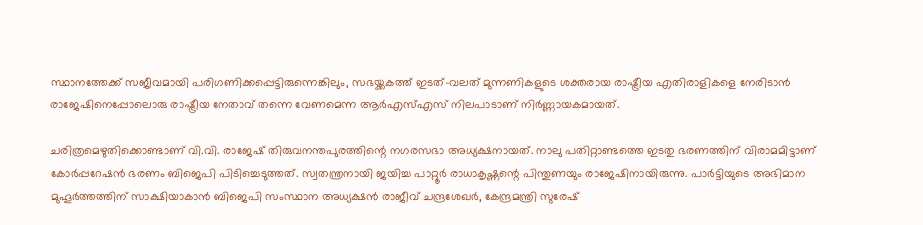സ്ഥാനത്തേക്ക് സജീവമായി പരിഗണിക്കപ്പെട്ടിരുന്നെങ്കിലും, സഭയ്ക്കകത്ത് ഇടത്-വലത് മുന്നണികളുടെ ശക്തരായ രാഷ്ട്രീയ എതിരാളികളെ നേരിടാന്‍ രാജേഷിനെപ്പോലൊരു രാഷ്ട്രീയ നേതാവ് തന്നെ വേണമെന്ന ആര്‍എസ്എസ് നിലപാടാണ് നിര്‍ണ്ണായകമായത്.

ചരിത്രമെഴുതിക്കൊണ്ടാണ് വി.വി. രാജേഷ് തിരുവനന്തപുരത്തിന്റെ നഗരസഭാ അധ്യക്ഷനായത്. നാലു പതിറ്റാണ്ടത്തെ ഇടതു ഭരണത്തിന് വിരാമമിട്ടാണ് കോർപ്പറേഷൻ ഭരണം ബിജെപി പിടിച്ചെടുത്തത്. സ്വതന്ത്രനായി ജയിച്ച പാറ്റൂർ രാധാകൃഷ്ണന്റെ പിന്തുണയും രാജേഷിനായിരുന്നു. പാർട്ടിയുടെ അഭിമാന മുഹൂർത്തത്തിന് സാക്ഷിയാകാൻ ബിജെപി സംസ്ഥാന അധ്യക്ഷൻ രാജീവ് ചന്ദ്രശേഖർ, കേന്ദ്രമന്ത്രി സുരേഷ്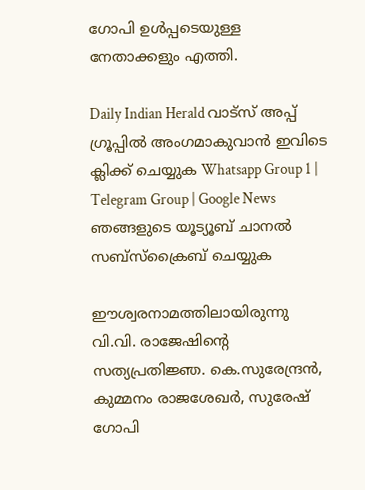ഗോപി ഉൾപ്പടെയുള്ള നേതാക്കളും എത്തി.

Daily Indian Herald വാട്സ് അപ്പ് ഗ്രൂപ്പിൽ അംഗമാകുവാൻ ഇവിടെ ക്ലിക്ക് ചെയ്യുക Whatsapp Group 1 | Telegram Group | Google News ഞങ്ങളുടെ യൂട്യൂബ് ചാനൽ സബ്സ്ക്രൈബ് ചെയ്യുക

ഈശ്വരനാമത്തിലായിരുന്നു വി.വി. രാജേഷിൻ്റെ സത്യപ്രതിജ്ഞ. കെ.സുരേന്ദ്രൻ, കുമ്മനം രാജശേഖർ, സുരേഷ് ഗോപി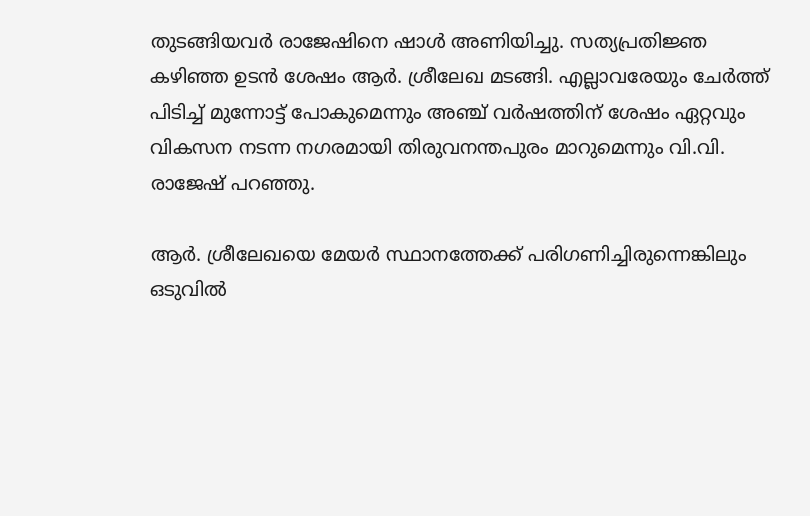തുടങ്ങിയവർ രാജേഷിനെ ഷാൾ അണിയിച്ചു. സത്യപ്രതിജ്ഞ കഴിഞ്ഞ ഉടൻ ശേഷം ആർ. ശ്രീലേഖ മടങ്ങി. എല്ലാവരേയും ചേർത്ത് പിടിച്ച് മുന്നോട്ട് പോകുമെന്നും അഞ്ച് വർഷത്തിന് ശേഷം ഏറ്റവും വികസന നടന്ന നഗരമായി തിരുവനന്തപുരം മാറുമെന്നും വി.വി. രാജേഷ് പറഞ്ഞു.

ആർ. ശ്രീലേഖയെ മേയർ സ്ഥാനത്തേക്ക് പരിഗണിച്ചിരുന്നെങ്കിലും ഒടുവിൽ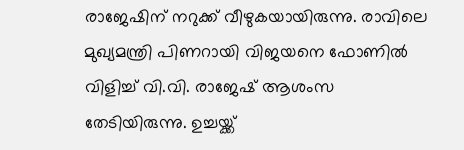രാജേഷിന് നറുക്ക് വീഴുകയായിരുന്നു. രാവിലെ മുഖ്യമന്ത്രി പിണറായി വിജയനെ ഫോണിൽ വിളിച്ച് വി.വി. രാജേഷ് ആശംസ തേടിയിരുന്നു. ഉച്ചയ്ക്ക്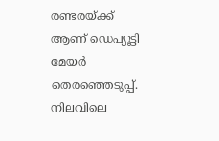രണ്ടരയ്ക്ക് ആണ് ഡെപ്യൂട്ടി മേയർ തെരഞ്ഞെടുപ്പ്. നിലവിലെ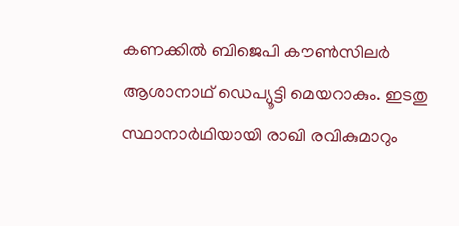കണക്കിൽ ബിജെപി കൗൺസിലർ ആശാനാഥ് ഡെപ്യൂട്ടി മെയറാകും. ഇടതു സ്ഥാനാർഥിയായി രാഖി രവികുമാറും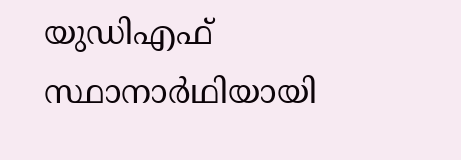യുഡിഎഫ് സ്ഥാനാർഥിയായി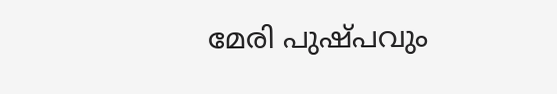മേരി പുഷ്പവും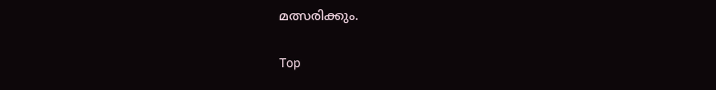മത്സരിക്കും.

Top